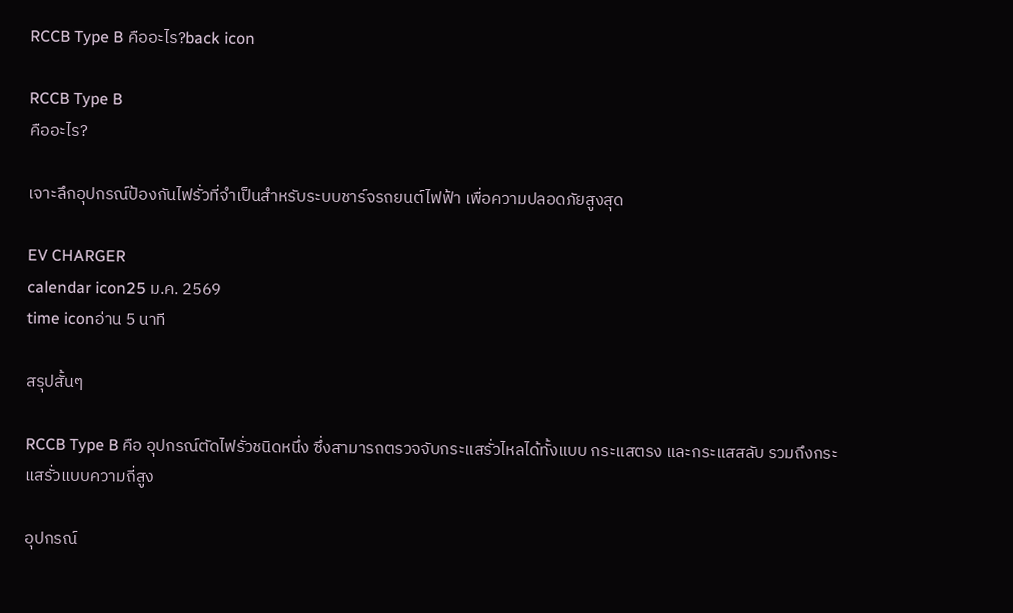RCCB Type B คืออะไร?back icon

RCCB Type B
คืออะไร?

เจาะลึกอุปกรณ์ป้องกันไฟรั่วที่จำเป็นสำหรับระบบชาร์จรถยนต์ไฟฟ้า เพื่อความปลอดภัยสูงสุด

EV CHARGER
calendar icon25 ม.ค. 2569
time iconอ่าน 5 นาที

สรุปสั้นๆ

RCCB Type B คือ อุปกรณ์ตัดไฟรั่วชนิดหนึ่ง ซึ่งสามารถตรวจจับกระแสรั่วไหลได้ทั้งแบบ กระแสตรง และกระแสสลับ รวมถึงกระแสรั่วแบบความถี่สูง

อุปกรณ์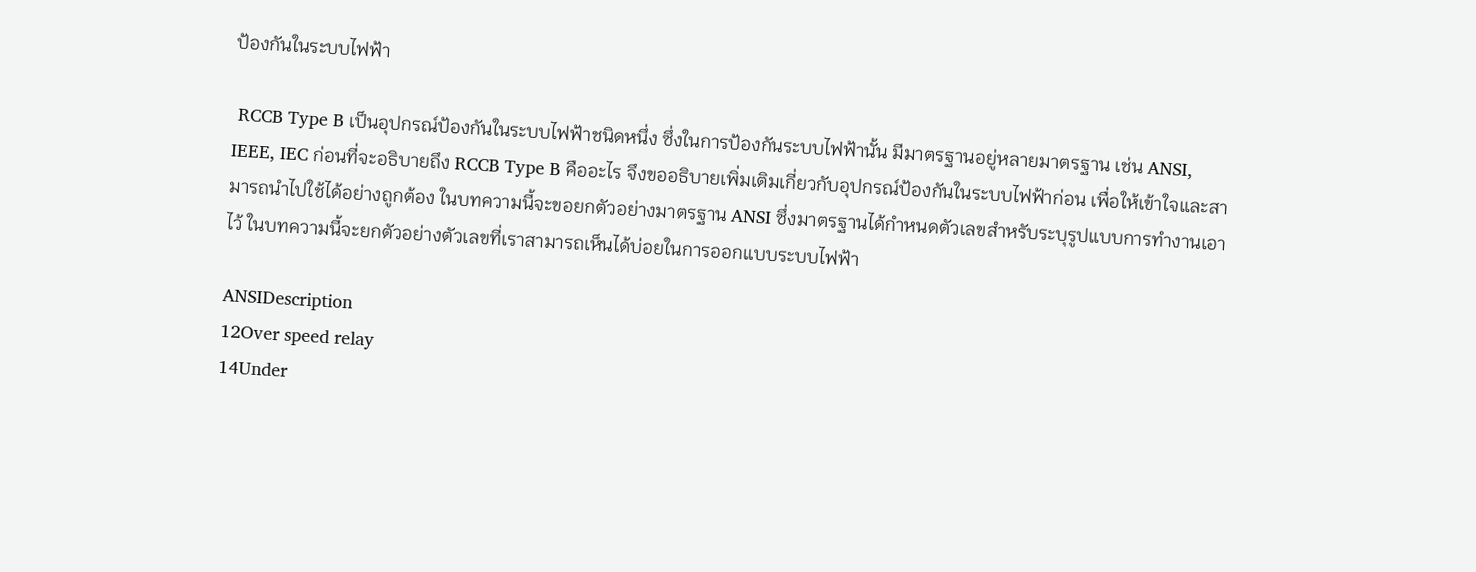ป้องกันในระบบไฟฟ้า

 RCCB Type B เป็นอุปกรณ์ป้องกันในระบบไฟฟ้าชนิดหนึ่ง ซึ่งในการป้องกันระบบไฟฟ้านั้น มีมาตรฐานอยู่หลายมาตรฐาน เช่น ANSI, IEEE, IEC ก่อนที่จะอธิบายถึง RCCB Type B คืออะไร จึงขออธิบายเพิ่มเติมเกี่ยวกับอุปกรณ์ป้องกันในระบบไฟฟ้าก่อน เพื่อให้เข้าใจและสามารถนำไปใช้ได้อย่างถูกต้อง ในบทความนี้จะขอยกตัวอย่างมาตรฐาน ANSI ซึ่งมาตรฐานได้กำหนดตัวเลขสำหรับระบุรูปแบบการทำงานเอาไว้ ในบทความนี้จะยกตัวอย่างตัวเลขที่เราสามารถเห็นได้บ่อยในการออกแบบระบบไฟฟ้า

ANSIDescription
12Over speed relay
14Under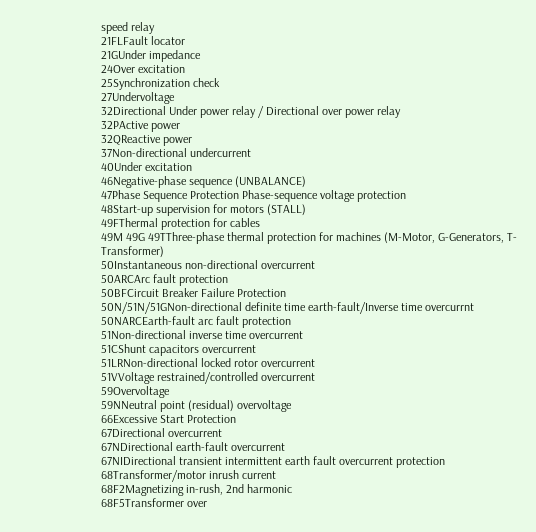speed relay
21FLFault locator
21GUnder impedance
24Over excitation
25Synchronization check
27Undervoltage
32Directional Under power relay / Directional over power relay
32PActive power
32QReactive power
37Non-directional undercurrent
40Under excitation
46Negative-phase sequence (UNBALANCE)
47Phase Sequence Protection Phase-sequence voltage protection
48Start-up supervision for motors (STALL)
49FThermal protection for cables
49M 49G 49TThree-phase thermal protection for machines (M-Motor, G-Generators, T-Transformer)
50Instantaneous non-directional overcurrent
50ARCArc fault protection
50BFCircuit Breaker Failure Protection
50N/51N/51GNon-directional definite time earth-fault/Inverse time overcurrnt
50NARCEarth-fault arc fault protection
51Non-directional inverse time overcurrent
51CShunt capacitors overcurrent
51LRNon-directional locked rotor overcurrent
51VVoltage restrained/controlled overcurrent
59Overvoltage
59NNeutral point (residual) overvoltage
66Excessive Start Protection
67Directional overcurrent
67NDirectional earth-fault overcurrent
67NIDirectional transient intermittent earth fault overcurrent protection
68Transformer/motor inrush current
68F2Magnetizing in-rush, 2nd harmonic
68F5Transformer over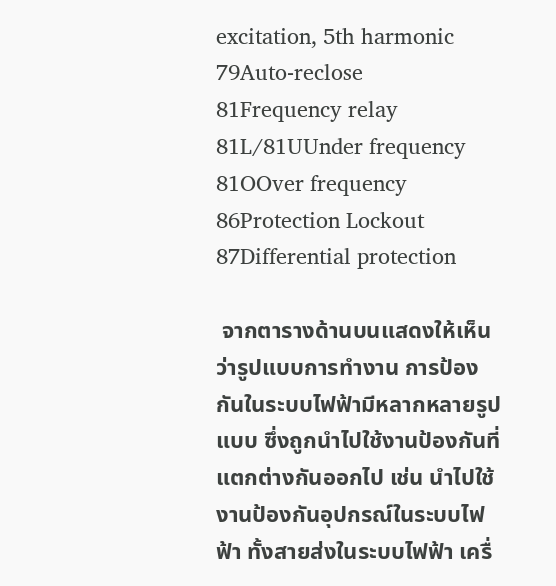excitation, 5th harmonic
79Auto-reclose
81Frequency relay
81L/81UUnder frequency
81OOver frequency
86Protection Lockout
87Differential protection

 จากตารางด้านบนแสดงให้เห็นว่ารูปแบบการทำงาน การป้องกันในระบบไฟฟ้ามีหลากหลายรูปแบบ ซึ่งถูกนำไปใช้งานป้องกันที่แตกต่างกันออกไป เช่น นำไปใช้งานป้องกันอุปกรณ์ในระบบไฟฟ้า ทั้งสายส่งในระบบไฟฟ้า เครื่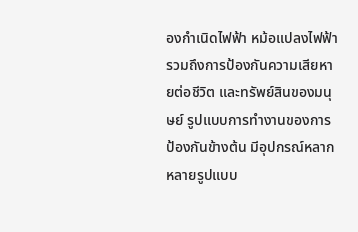องกำเนิดไฟฟ้า หม้อแปลงไฟฟ้า รวมถึงการป้องกันความเสียหายต่อชีวิต และทรัพย์สินของมนุษย์ รูปแบบการทำงานของการป้องกันข้างต้น มีอุปกรณ์หลากหลายรูปแบบ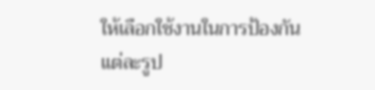ให้เลือกใช้งานในการป้องกันแต่ละรูป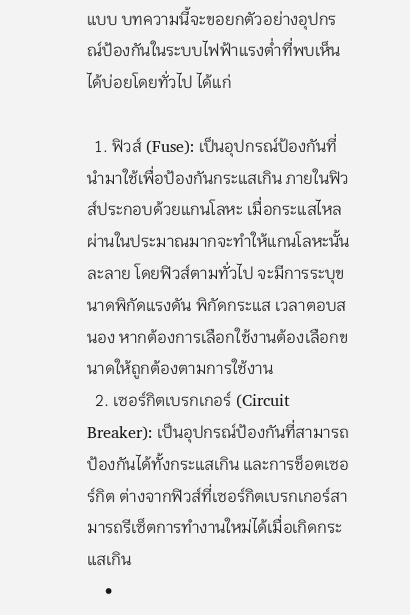แบบ บทความนี้จะขอยกตัวอย่างอุปกรณ์ป้องกันในระบบไฟฟ้าแรงต่ำที่พบเห็นได้บ่อยโดยทั่วไป ได้แก่

  1. ฟิวส์ (Fuse): เป็นอุปกรณ์ป้องกันที่นำมาใช้เพื่อป้องกันกระแสเกิน ภายในฟิวส์ประกอบด้วยแกนโลหะ เมื่อกระแสไหลผ่านในประมาณมากจะทำให้แกนโลหะนั้นละลาย โดยฟิวส์ตามทั่วไป จะมีการระบุขนาดพิกัดแรงดัน พิกัดกระแส เวลาตอบสนอง หากต้องการเลือกใช้งานต้องเลือกขนาดให้ถูกต้องตามการใช้งาน
  2. เซอร์กิตเบรกเกอร์ (Circuit Breaker): เป็นอุปกรณ์ป้องกันที่สามารถป้องกันได้ทั้งกระแสเกิน และการช็อตเซอร์กิต ต่างจากฟิวส์ที่เซอร์กิตเบรกเกอร์สามารถรีเซ็ตการทำงานใหม่ได้เมื่อเกิดกระแสเกิน
    •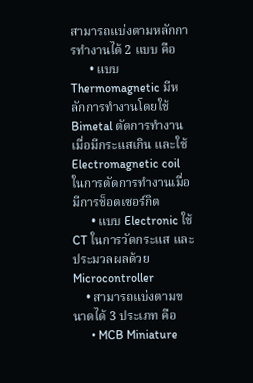สามารถแบ่งตามหลักการทำงานได้ 2 แบบ คือ
      • แบบ Thermomagnetic มีหลักการทำงานโดยใช้ Bimetal ตัดการทำงานเมื่อมีกระแสเกิน และใช้ Electromagnetic coil ในการตัดการทำงานเมื่อมีการช็อตเซอร์กิต
      • แบบ Electronic ใช้ CT ในการวัดกระแส และประมวลผลด้วย Microcontroller
    • สามารถแบ่งตามขนาดได้ 3 ประเภท คือ
      • MCB Miniature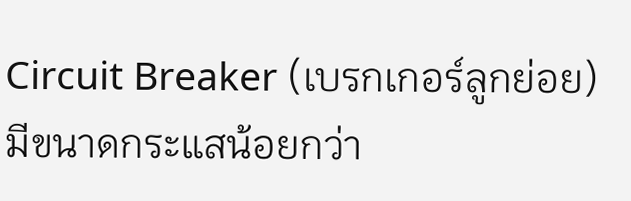Circuit Breaker (เบรกเกอร์ลูกย่อย) มีขนาดกระแสน้อยกว่า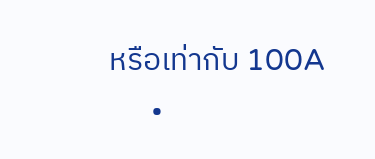หรือเท่ากับ 100A
      •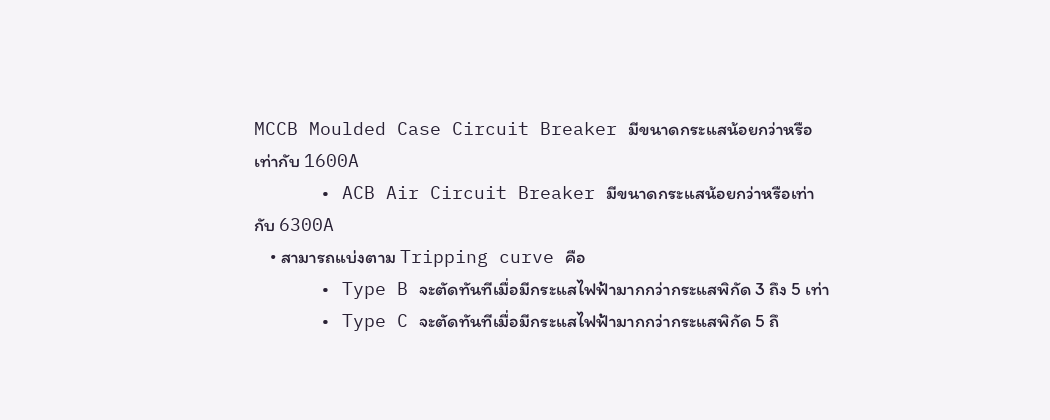MCCB Moulded Case Circuit Breaker มีขนาดกระแสน้อยกว่าหรือเท่ากับ 1600A
      • ACB Air Circuit Breaker มีขนาดกระแสน้อยกว่าหรือเท่ากับ 6300A
    • สามารถแบ่งตาม Tripping curve คือ
      • Type B จะตัดทันทีเมื่อมีกระแสไฟฟ้ามากกว่ากระแสพิกัด 3 ถึง 5 เท่า
      • Type C จะตัดทันทีเมื่อมีกระแสไฟฟ้ามากกว่ากระแสพิกัด 5 ถึ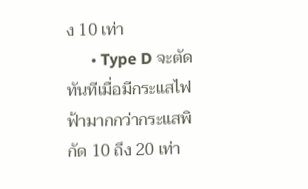ง 10 เท่า
      • Type D จะตัดทันทีเมื่อมีกระแสไฟฟ้ามากกว่ากระแสพิกัด 10 ถึง 20 เท่า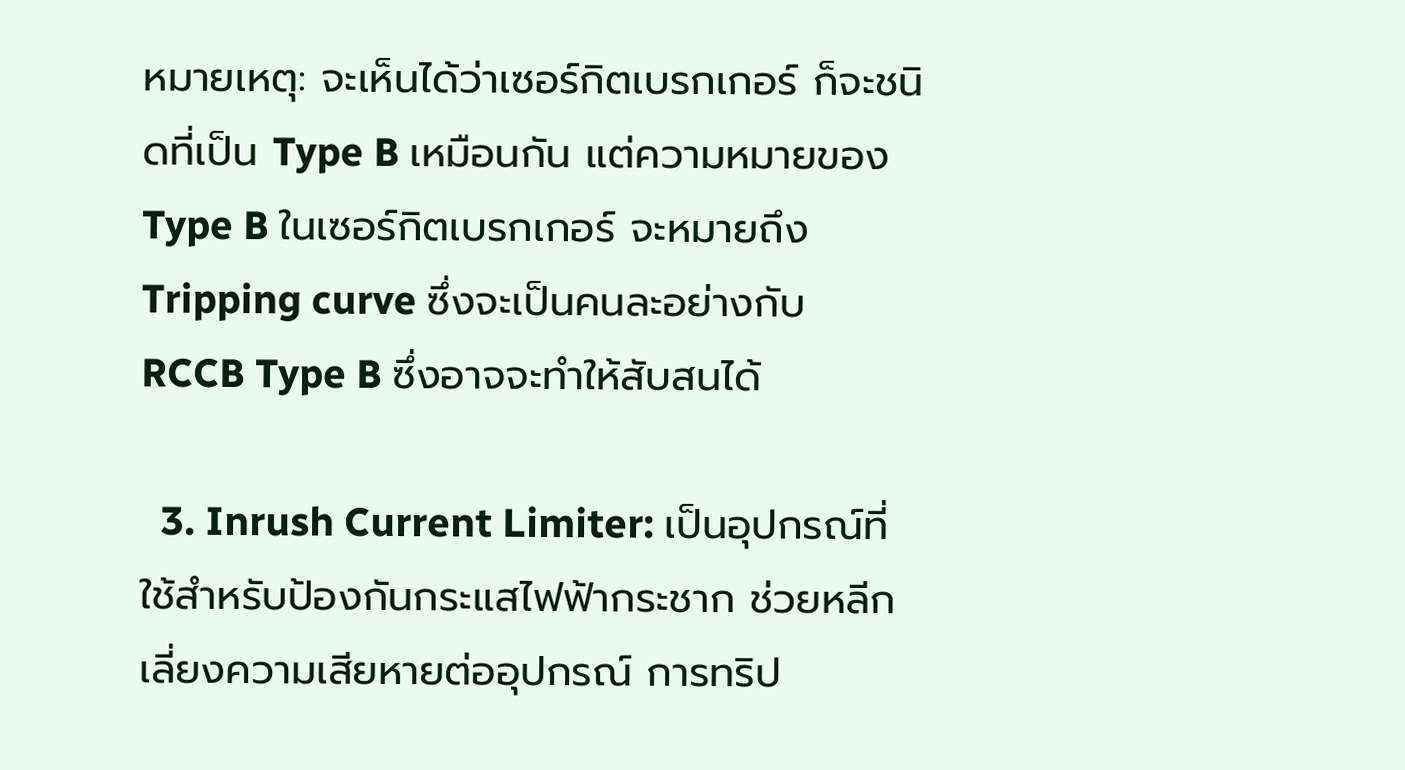หมายเหตุ: จะเห็นได้ว่าเซอร์กิตเบรกเกอร์ ก็จะชนิดที่เป็น Type B เหมือนกัน แต่ความหมายของ Type B ในเซอร์กิตเบรกเกอร์ จะหมายถึง Tripping curve ซึ่งจะเป็นคนละอย่างกับ RCCB Type B ซึ่งอาจจะทำให้สับสนได้

  3. Inrush Current Limiter: เป็นอุปกรณ์ที่ใช้สำหรับป้องกันกระแสไฟฟ้ากระชาก ช่วยหลีกเลี่ยงความเสียหายต่ออุปกรณ์ การทริป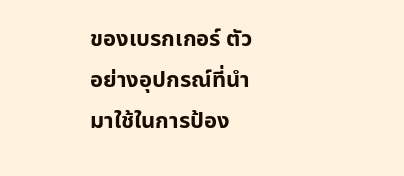ของเบรกเกอร์ ตัวอย่างอุปกรณ์ที่นำมาใช้ในการป้อง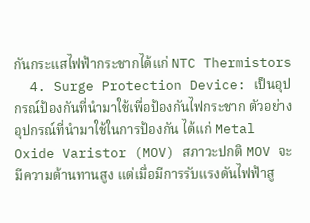กันกระแสไฟฟ้ากระชากได้แก่ NTC Thermistors
  4. Surge Protection Device: เป็นอุปกรณ์ป้องกันที่นำมาใช้เพื่อป้องกันไฟกระชาก ตัวอย่างอุปกรณ์ที่นำมาใช้ในการป้องกัน ได้แก่ Metal Oxide Varistor (MOV) สภาวะปกติ MOV จะมีความต้านทานสูง แต่เมื่อมีการรับแรงดันไฟฟ้าสู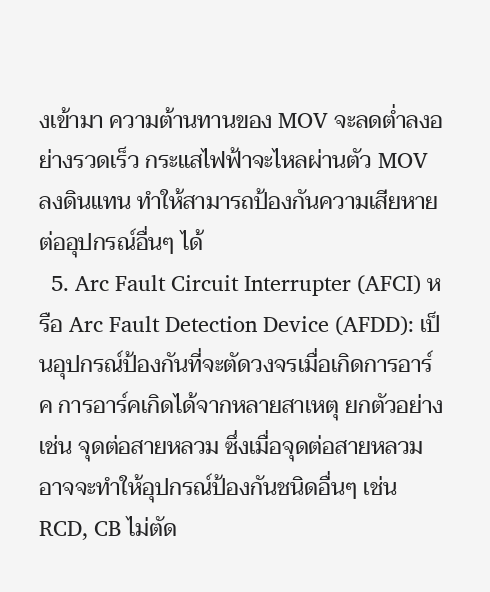งเข้ามา ความต้านทานของ MOV จะลดต่ำลงอย่างรวดเร็ว กระแสไฟฟ้าจะไหลผ่านตัว MOV ลงดินแทน ทำให้สามารถป้องกันความเสียหายต่ออุปกรณ์อื่นๆ ได้
  5. Arc Fault Circuit Interrupter (AFCI) หรือ Arc Fault Detection Device (AFDD): เป็นอุปกรณ์ป้องกันที่จะตัดวงจรเมื่อเกิดการอาร์ค การอาร์คเกิดได้จากหลายสาเหตุ ยกตัวอย่างเช่น จุดต่อสายหลวม ซึ่งเมื่อจุดต่อสายหลวมอาจจะทำให้อุปกรณ์ป้องกันชนิดอื่นๆ เช่น RCD, CB ไม่ตัด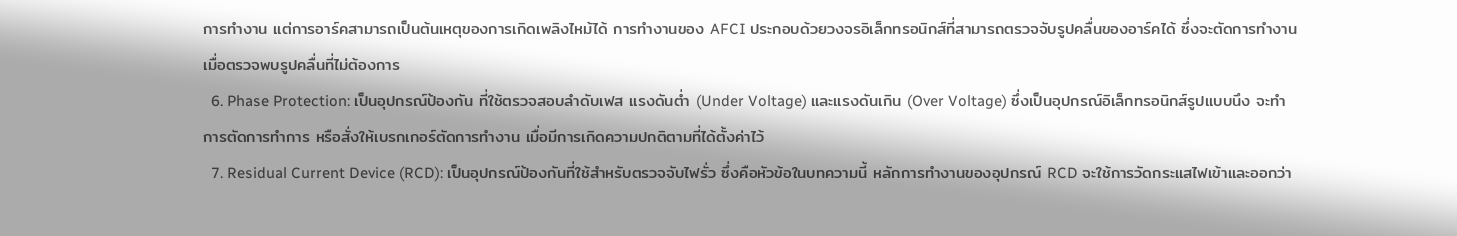การทำงาน แต่การอาร์คสามารถเป็นต้นเหตุของการเกิดเพลิงไหม้ได้ การทำงานของ AFCI ประกอบด้วยวงจรอิเล็กทรอนิกส์ที่สามารถตรวจจับรูปคลื่นของอาร์คได้ ซึ่งจะตัดการทำงาน เมื่อตรวจพบรูปคลื่นที่ไม่ต้องการ
  6. Phase Protection: เป็นอุปกรณ์ป้องกัน ที่ใช้ตรวจสอบลำดับเฟส แรงดันต่ำ (Under Voltage) และแรงดันเกิน (Over Voltage) ซึ่งเป็นอุปกรณ์อิเล็กทรอนิกส์รูปแบบนึง จะทำการตัดการทำการ หรือสั่งให้เบรกเกอร์ตัดการทำงาน เมื่อมีการเกิดความปกติตามที่ได้ตั้งค่าไว้
  7. Residual Current Device (RCD): เป็นอุปกรณ์ป้องกันที่ใช้สำหรับตรวจจับไฟรั่ว ซึ่งคือหัวข้อในบทความนี้ หลักการทำงานของอุปกรณ์ RCD จะใช้การวัดกระแสไฟเข้าและออกว่า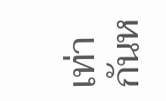เท่ากันห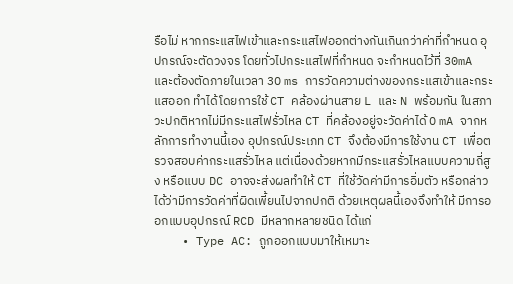รือไม่ หากกระแสไฟเข้าและกระแสไฟออกต่างกันเกินกว่าค่าที่กำหนด อุปกรณ์จะตัดวงจร โดยทั่วไปกระแสไฟที่กำหนด จะกำหนดไว้ที่ 30mA และต้องตัดภายในเวลา 30 ms การวัดความต่างของกระแสเข้าและกระแสออก ทำได้โดยการใช้ CT คล้องผ่านสาย L และ N พร้อมกัน ในสภาวะปกติหากไม่มีกระแสไฟรั่วไหล CT ที่คล้องอยู่จะวัดค่าได้ 0 mA จากหลักการทำงานนี้เอง อุปกรณ์ประเภท CT จึงต้องมีการใช้งาน CT เพื่อตรวจสอบค่ากระแสรั่วไหล แต่เนื่องด้วยหากมีกระแสรั่วไหลแบบความถี่สูง หรือแบบ DC อาจจะส่งผลทำให้ CT ที่ใช้วัดค่ามีการอิ่มตัว หรือกล่าวได้ว่ามีการวัดค่าที่ผิดเพี้ยนไปจากปกติ ด้วยเหตุผลนี้เองจึงทำให้ มีการออกแบบอุปกรณ์ RCD มีหลากหลายชนิด ได้แก่
    • Type AC: ถูกออกแบบมาให้เหมาะ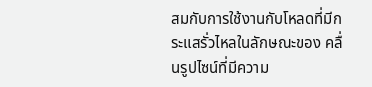สมกับการใช้งานกับโหลดที่มีกระแสรั่วไหลในลักษณะของ คลื่นรูปไซน์ที่มีความ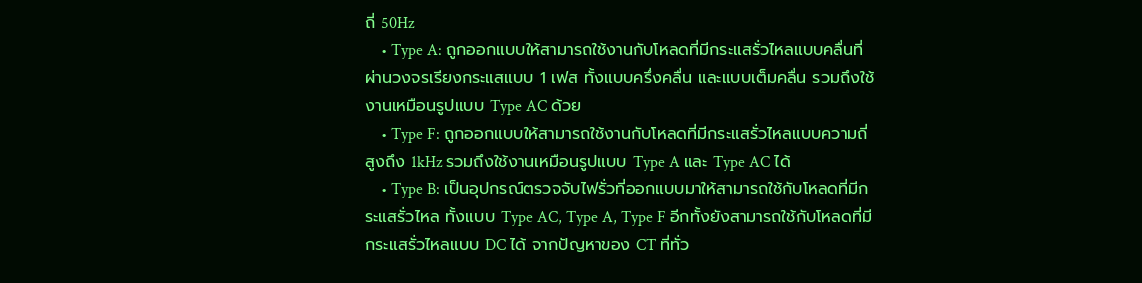ถี่ 50Hz
    • Type A: ถูกออกแบบให้สามารถใช้งานกับโหลดที่มีกระแสรั่วไหลแบบคลื่นที่ผ่านวงจรเรียงกระแสแบบ 1 เฟส ทั้งแบบครึ่งคลื่น และแบบเต็มคลื่น รวมถึงใช้งานเหมือนรูปแบบ Type AC ด้วย
    • Type F: ถูกออกแบบให้สามารถใช้งานกับโหลดที่มีกระแสรั่วไหลแบบความถี่สูงถึง 1kHz รวมถึงใช้งานเหมือนรูปแบบ Type A และ Type AC ได้
    • Type B: เป็นอุปกรณ์ตรวจจับไฟรั่วที่ออกแบบมาให้สามารถใช้กับโหลดที่มีกระแสรั่วไหล ทั้งแบบ Type AC, Type A, Type F อีกทั้งยังสามารถใช้กับโหลดที่มีกระแสรั่วไหลแบบ DC ได้ จากปัญหาของ CT ที่ทั่ว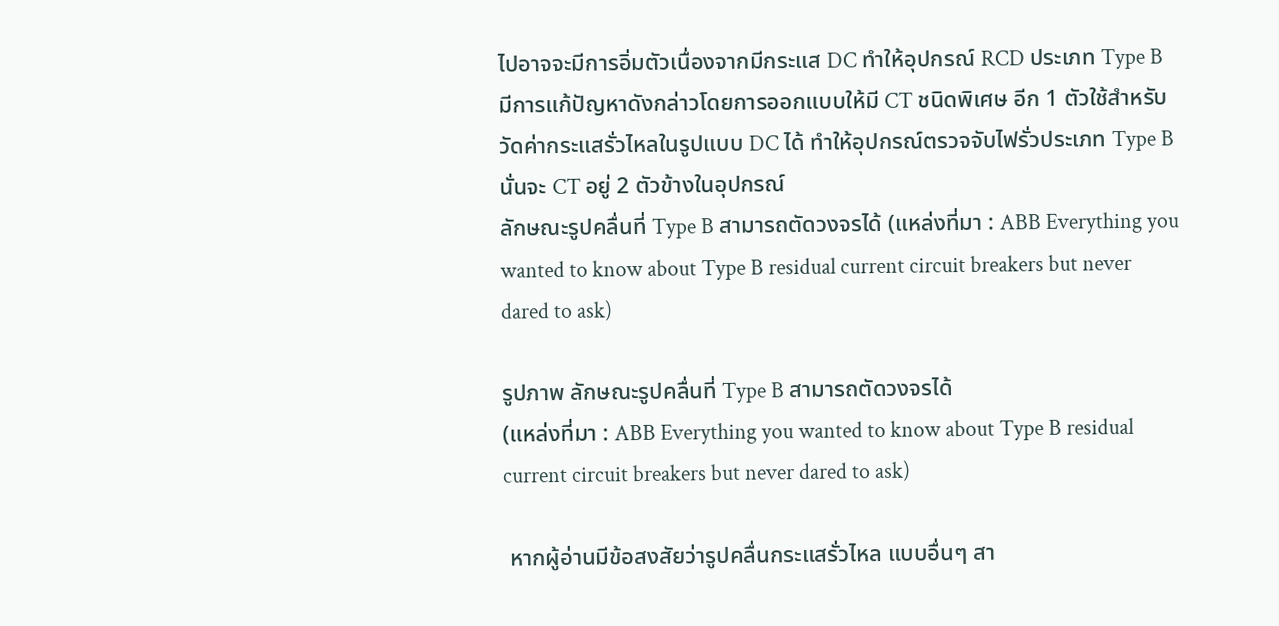ไปอาจจะมีการอิ่มตัวเนื่องจากมีกระแส DC ทำให้อุปกรณ์ RCD ประเภท Type B มีการแก้ปัญหาดังกล่าวโดยการออกแบบให้มี CT ชนิดพิเศษ อีก 1 ตัวใช้สำหรับวัดค่ากระแสรั่วไหลในรูปแบบ DC ได้ ทำให้อุปกรณ์ตรวจจับไฟรั่วประเภท Type B นั่นจะ CT อยู่ 2 ตัวข้างในอุปกรณ์
ลักษณะรูปคลื่นที่ Type B สามารถตัดวงจรได้ (แหล่งที่มา : ABB Everything you wanted to know about Type B residual current circuit breakers but never dared to ask)

รูปภาพ ลักษณะรูปคลื่นที่ Type B สามารถตัดวงจรได้
(แหล่งที่มา : ABB Everything you wanted to know about Type B residual current circuit breakers but never dared to ask)

 หากผู้อ่านมีข้อสงสัยว่ารูปคลื่นกระแสรั่วไหล แบบอื่นๆ สา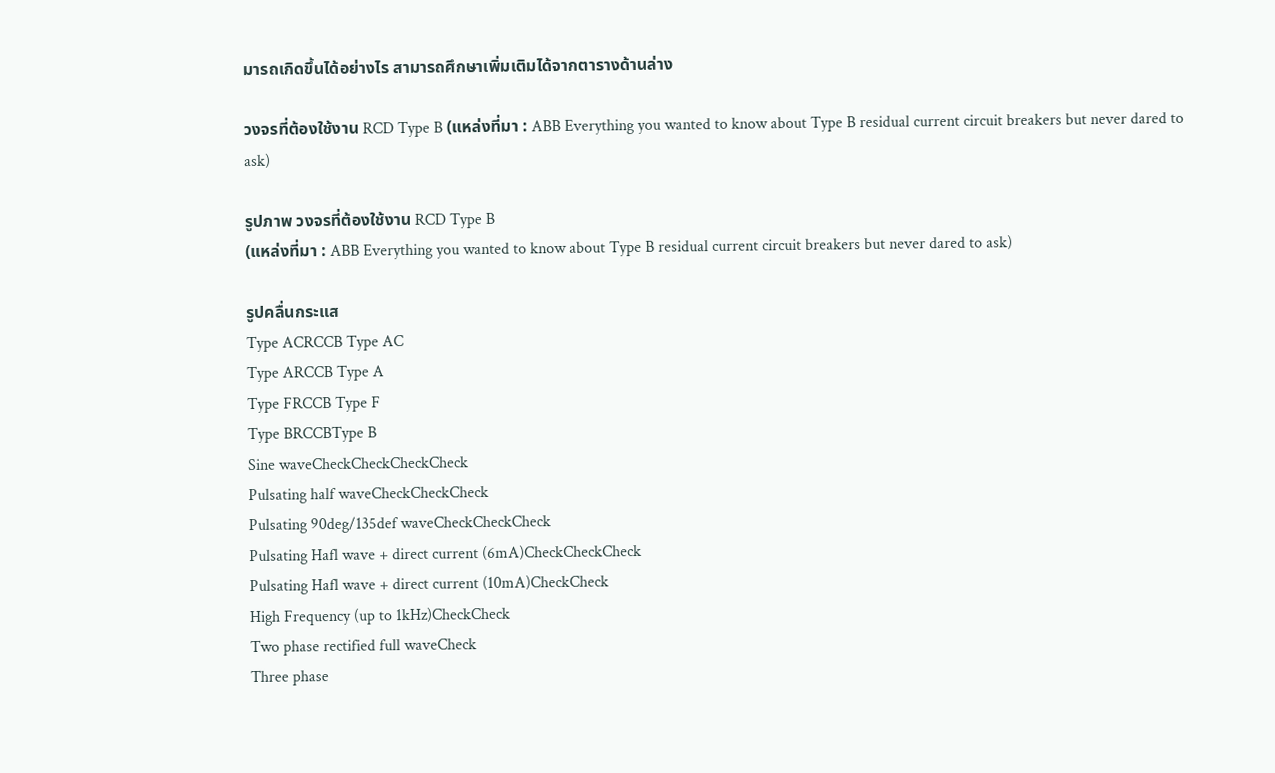มารถเกิดขึ้นได้อย่างไร สามารถศึกษาเพิ่มเติมได้จากตารางด้านล่าง

วงจรที่ต้องใช้งาน RCD Type B (แหล่งที่มา : ABB Everything you wanted to know about Type B residual current circuit breakers but never dared to ask)

รูปภาพ วงจรที่ต้องใช้งาน RCD Type B
(แหล่งที่มา : ABB Everything you wanted to know about Type B residual current circuit breakers but never dared to ask)

รูปคลื่นกระแส
Type ACRCCB Type AC
Type ARCCB Type A
Type FRCCB Type F
Type BRCCBType B
Sine waveCheckCheckCheckCheck
Pulsating half waveCheckCheckCheck
Pulsating 90deg/135def waveCheckCheckCheck
Pulsating Hafl wave + direct current (6mA)CheckCheckCheck
Pulsating Hafl wave + direct current (10mA)CheckCheck
High Frequency (up to 1kHz)CheckCheck
Two phase rectified full waveCheck
Three phase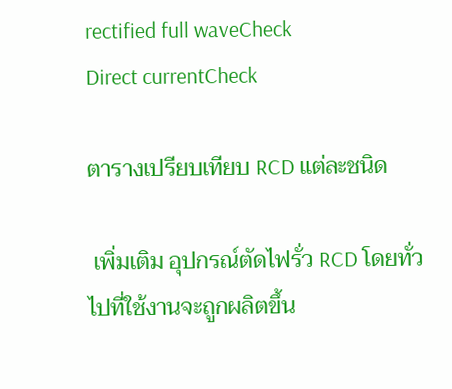rectified full waveCheck
Direct currentCheck

ตารางเปรียบเทียบ RCD แต่ละชนิด

 เพิ่มเติม อุปกรณ์ตัดไฟรั่ว RCD โดยทั่วไปที่ใช้งานจะถูกผลิตขึ้น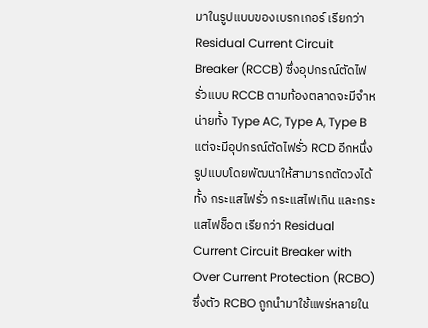มาในรูปแบบของเบรกเกอร์ เรียกว่า Residual Current Circuit Breaker (RCCB) ซึ่งอุปกรณ์ตัดไฟรั่วแบบ RCCB ตามท้องตลาดจะมีจำหน่ายทั้ง Type AC, Type A, Type B แต่จะมีอุปกรณ์ตัดไฟรั่ว RCD อีกหนึ่งรูปแบบโดยพัฒนาให้สามารถตัดวงได้ทั้ง กระแสไฟรั่ว กระแสไฟเกิน และกระแสไฟช็อต เรียกว่า Residual Current Circuit Breaker with Over Current Protection (RCBO) ซึ่งตัว RCBO ถูกนำมาใช้แพร่หลายใน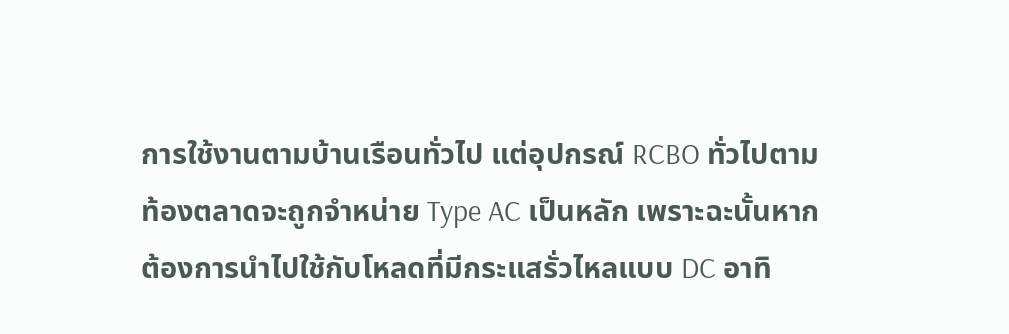การใช้งานตามบ้านเรือนทั่วไป แต่อุปกรณ์ RCBO ทั่วไปตามท้องตลาดจะถูกจำหน่าย Type AC เป็นหลัก เพราะฉะนั้นหากต้องการนำไปใช้กับโหลดที่มีกระแสรั่วไหลแบบ DC อาทิ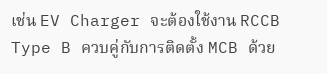เช่น EV Charger จะต้องใช้งาน RCCB Type B ควบคู่กับการติดตั้ง MCB ด้วย